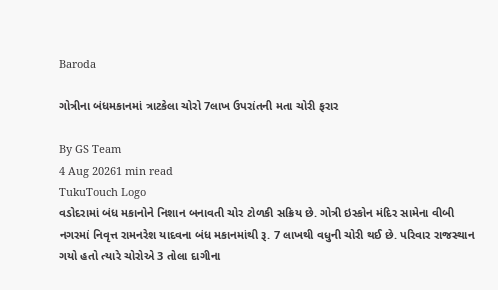Baroda

ગોત્રીના બંધમકાનમાં ત્રાટકેલા ચોરો 7લાખ ઉપરાંતની મતા ચોરી ફરાર

By GS Team
4 Aug 20261 min read
TukuTouch Logo
વડોદરામાં બંધ મકાનોને નિશાન બનાવતી ચોર ટોળકી સક્રિય છે. ગોત્રી ઇસ્કોન મંદિર સામેના વીબી નગરમાં નિવૃત્ત રામનરેશ યાદવના બંધ મકાનમાંથી રૂ. 7 લાખથી વધુની ચોરી થઈ છે. પરિવાર રાજસ્થાન ગયો હતો ત્યારે ચોરોએ 3 તોલા દાગીના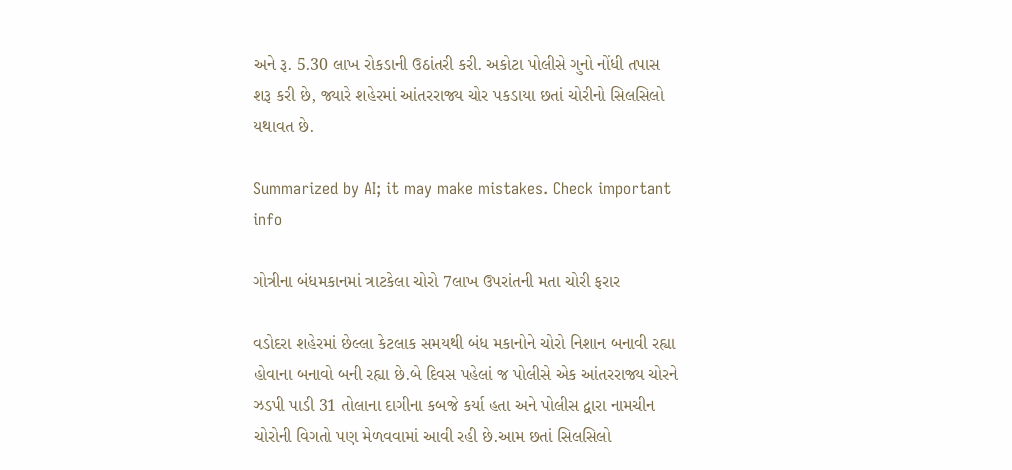અને રૂ. 5.30 લાખ રોકડાની ઉઠાંતરી કરી. અકોટા પોલીસે ગુનો નોંધી તપાસ શરૂ કરી છે, જ્યારે શહેરમાં આંતરરાજ્ય ચોર પકડાયા છતાં ચોરીનો સિલસિલો યથાવત છે.

Summarized by AI; it may make mistakes. Check important info

ગોત્રીના બંધમકાનમાં ત્રાટકેલા ચોરો 7લાખ ઉપરાંતની મતા ચોરી ફરાર

વડોદરા શહેરમાં છેલ્લા કેટલાક સમયથી બંધ મકાનોને ચોરો નિશાન બનાવી રહ્યા હોવાના બનાવો બની રહ્યા છે.બે દિવસ પહેલાં જ પોલીસે એક આંતરરાજ્ય ચોરને ઝડપી પાડી 31 તોલાના દાગીના કબજે કર્યા હતા અને પોલીસ દ્વારા નામચીન ચોરોની વિગતો પણ મેળવવામાં આવી રહી છે.આમ છતાં સિલસિલો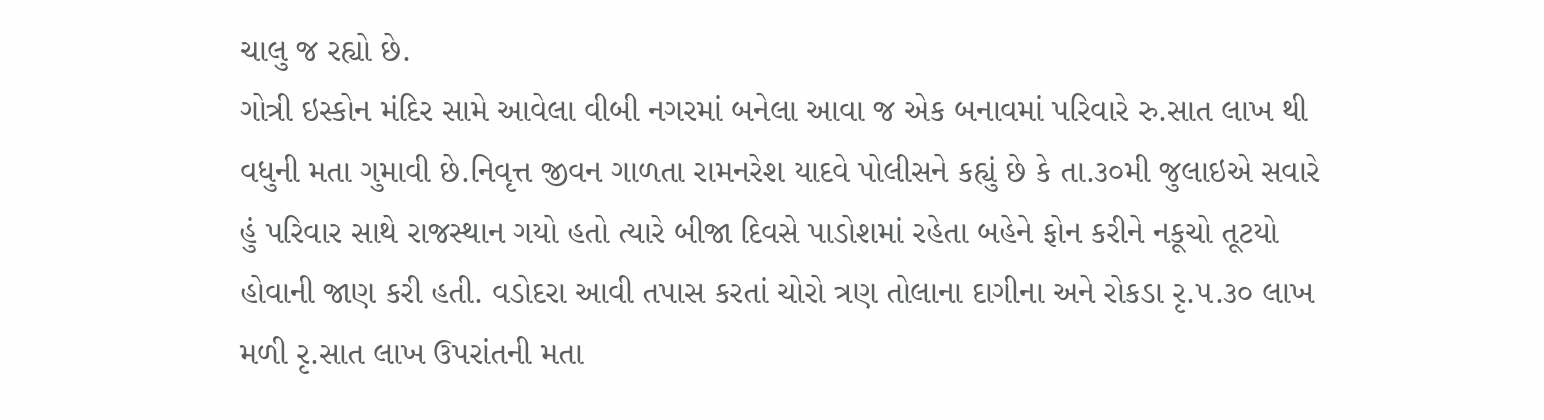ચાલુ જ રહ્યો છે.
ગોત્રી ઇસ્કોન મંદિર સામે આવેલા વીબી નગરમાં બનેલા આવા જ એક બનાવમાં પરિવારે રુ.સાત લાખ થી વધુની મતા ગુમાવી છે.નિવૃત્ત જીવન ગાળતા રામનરેશ યાદવે પોલીસને કહ્યું છે કે તા.૩૦મી જુલાઇએ સવારે હું પરિવાર સાથે રાજસ્થાન ગયો હતો ત્યારે બીજા દિવસે પાડોશમાં રહેતા બહેને ફોન કરીને નકૂચો તૂટયો હોવાની જાણ કરી હતી. વડોદરા આવી તપાસ કરતાં ચોરો ત્રણ તોલાના દાગીના અને રોકડા રૃ.૫.૩૦ લાખ મળી રૃ.સાત લાખ ઉપરાંતની મતા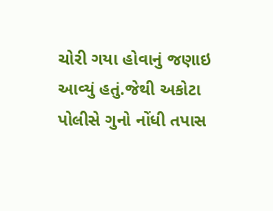ચોરી ગયા હોવાનું જણાઇ આવ્યું હતું.જેથી અકોટા પોલીસે ગુનો નોંધી તપાસ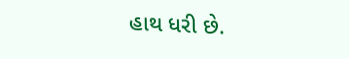હાથ ધરી છે.